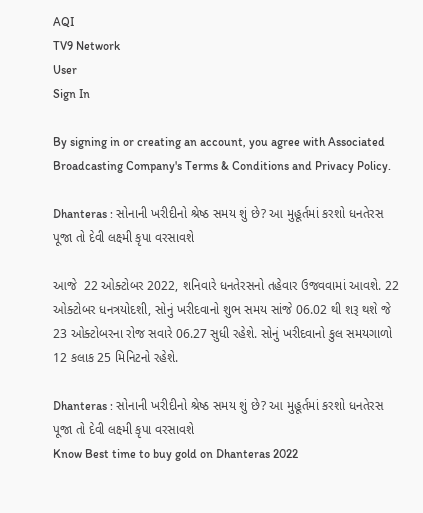AQI
TV9 Network
User
Sign In

By signing in or creating an account, you agree with Associated Broadcasting Company's Terms & Conditions and Privacy Policy.

Dhanteras : સોનાની ખરીદીનો શ્રેષ્ઠ સમય શું છે? આ મુહૂર્તમાં કરશો ધનતેરસ પૂજા તો દેવી લક્ષ્મી કૃપા વરસાવશે

આજે  22 ઓક્ટોબર 2022, શનિવારે ધનતેરસનો તહેવાર ઉજવવામાં આવશે. 22 ઓક્ટોબર ધનત્રયોદશી, સોનું ખરીદવાનો શુભ સમય સાંજે 06.02 થી શરૂ થશે જે 23 ઓક્ટોબરના રોજ સવારે 06.27 સુધી રહેશે. સોનું ખરીદવાનો કુલ સમયગાળો 12 કલાક 25 મિનિટનો રહેશે.

Dhanteras : સોનાની ખરીદીનો શ્રેષ્ઠ સમય શું છે? આ મુહૂર્તમાં કરશો ધનતેરસ પૂજા તો દેવી લક્ષ્મી કૃપા વરસાવશે
Know Best time to buy gold on Dhanteras 2022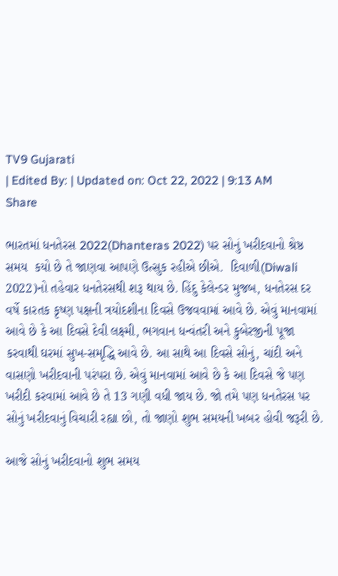TV9 Gujarati
| Edited By: | Updated on: Oct 22, 2022 | 9:13 AM
Share

ભારતમાં ધનતેરસ 2022(Dhanteras 2022) પર સોનું ખરીદવાનો શ્રેષ્ઠ સમય  કયો છે તે જાણવા આપણે ઉત્સુક રહીએ છીએ.  દિવાળી(Diwali 2022)નો તહેવાર ધનતેરસથી શરૂ થાય છે. હિંદુ કેલેન્ડર મુજબ, ધનતેરસ દર વર્ષે કારતક કૃષ્ણ પક્ષની ત્રયોદશીના દિવસે ઉજવવામાં આવે છે. એવું માનવામાં આવે છે કે આ દિવસે દેવી લક્ષ્મી, ભગવાન ધન્વંતરી અને કુબેરજીની પૂજા કરવાથી ઘરમાં સુખ-સમૃદ્ધિ આવે છે. આ સાથે આ દિવસે સોનું, ચાંદી અને વાસણો ખરીદવાની પરંપરા છે. એવું માનવામાં આવે છે કે આ દિવસે જે પણ ખરીદી કરવામાં આવે છે તે 13 ગણી વધી જાય છે. જો તમે પણ ધનતેરસ પર સોનું ખરીદવાનું વિચારી રહ્યા છો, તો જાણો શુભ સમયની ખબર હોવી જરૂરી છે.

આજે સોનું ખરીદવાનો શુભ સમય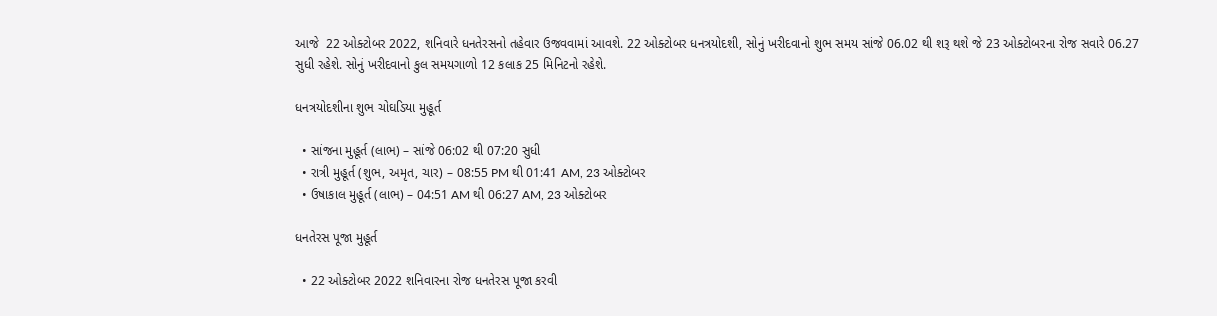આજે  22 ઓક્ટોબર 2022, શનિવારે ધનતેરસનો તહેવાર ઉજવવામાં આવશે. 22 ઓક્ટોબર ધનત્રયોદશી, સોનું ખરીદવાનો શુભ સમય સાંજે 06.02 થી શરૂ થશે જે 23 ઓક્ટોબરના રોજ સવારે 06.27 સુધી રહેશે. સોનું ખરીદવાનો કુલ સમયગાળો 12 કલાક 25 મિનિટનો રહેશે.

ધનત્રયોદશીના શુભ ચોઘડિયા મુહૂર્ત

  • સાંજના મુહૂર્ત (લાભ) – સાંજે 06:02 થી 07:20 સુધી
  • રાત્રી મુહૂર્ત (શુભ, અમૃત, ચાર) – 08:55 PM થી 01:41 AM, 23 ઓક્ટોબર
  • ઉષાકાલ મુહૂર્ત (લાભ) – 04:51 AM થી 06:27 AM, 23 ઓક્ટોબર

ધનતેરસ પૂજા મુહૂર્ત

  • 22 ઓક્ટોબર 2022 શનિવારના રોજ ધનતેરસ પૂજા કરવી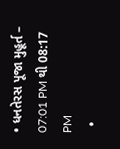• ધનતેરસ પૂજા મુહૂર્ત – 07:01 PM થી 08:17 PM
  •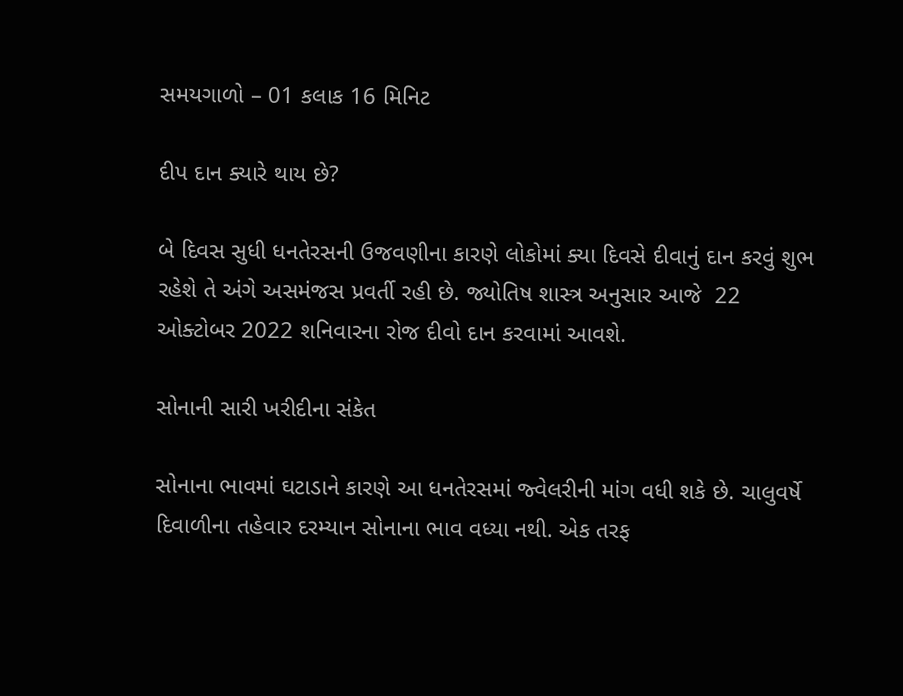સમયગાળો – 01 કલાક 16 મિનિટ

દીપ દાન ક્યારે થાય છે?

બે દિવસ સુધી ધનતેરસની ઉજવણીના કારણે લોકોમાં ક્યા દિવસે દીવાનું દાન કરવું શુભ રહેશે તે અંગે અસમંજસ પ્રવર્તી રહી છે. જ્યોતિષ શાસ્ત્ર અનુસાર આજે  22 ઓક્ટોબર 2022 શનિવારના રોજ દીવો દાન કરવામાં આવશે.

સોનાની સારી ખરીદીના સંકેત

સોનાના ભાવમાં ઘટાડાને કારણે આ ધનતેરસમાં જ્વેલરીની માંગ વધી શકે છે. ચાલુવર્ષે દિવાળીના તહેવાર દરમ્યાન સોનાના ભાવ વધ્યા નથી. એક તરફ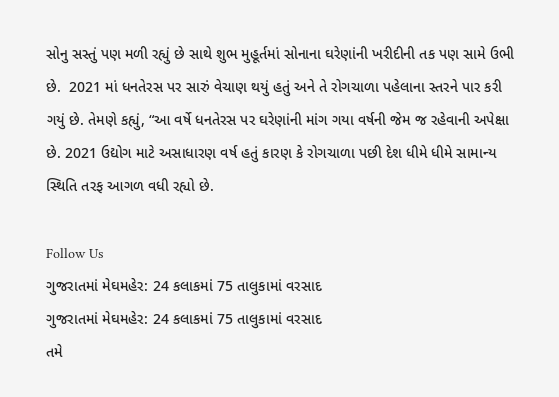સોનુ સસ્તું પણ મળી રહ્યું છે સાથે શુભ મુહૂર્તમાં સોનાના ઘરેણાંની ખરીદીની તક પણ સામે ઉભી છે.  2021 માં ધનતેરસ પર સારું વેચાણ થયું હતું અને તે રોગચાળા પહેલાના સ્તરને પાર કરી ગયું છે. તેમણે કહ્યું, “આ વર્ષે ધનતેરસ પર ઘરેણાંની માંગ ગયા વર્ષની જેમ જ રહેવાની અપેક્ષા છે. 2021 ઉદ્યોગ માટે અસાધારણ વર્ષ હતું કારણ કે રોગચાળા પછી દેશ ધીમે ધીમે સામાન્ય સ્થિતિ તરફ આગળ વધી રહ્યો છે.

Follow Us
ગુજરાતમાં મેઘમહેર: 24 કલાકમાં 75 તાલુકામાં વરસાદ
ગુજરાતમાં મેઘમહેર: 24 કલાકમાં 75 તાલુકામાં વરસાદ
તમે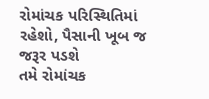રોમાંચક પરિસ્થિતિમાં રહેશો, પૈસાની ખૂબ જ જરૂર પડશે
તમે રોમાંચક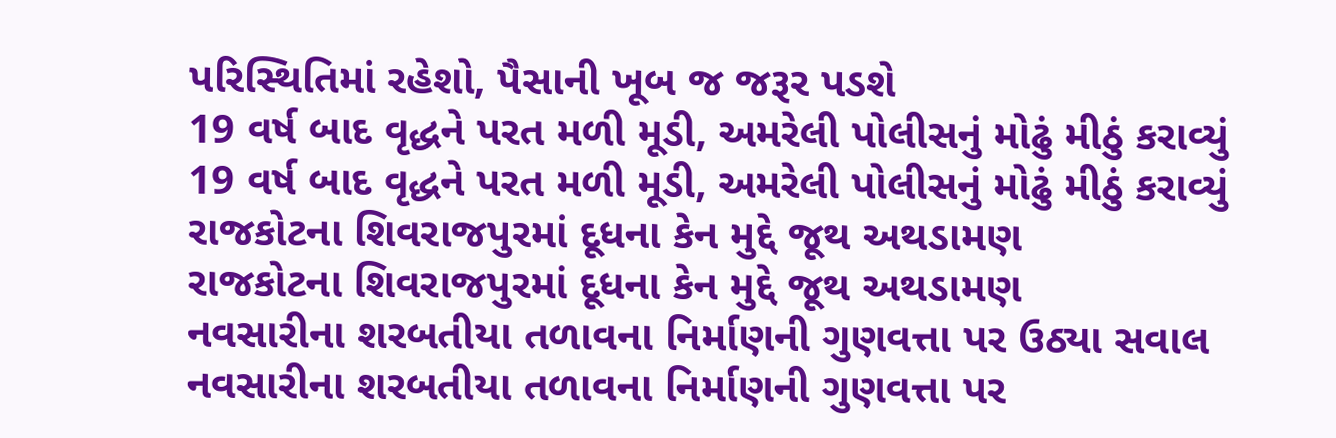પરિસ્થિતિમાં રહેશો, પૈસાની ખૂબ જ જરૂર પડશે
19 વર્ષ બાદ વૃદ્ધને પરત મળી મૂડી, અમરેલી પોલીસનું મોઢું મીઠું કરાવ્યું
19 વર્ષ બાદ વૃદ્ધને પરત મળી મૂડી, અમરેલી પોલીસનું મોઢું મીઠું કરાવ્યું
રાજકોટના શિવરાજપુરમાં દૂધના કેન મુદ્દે જૂથ અથડામણ
રાજકોટના શિવરાજપુરમાં દૂધના કેન મુદ્દે જૂથ અથડામણ
નવસારીના શરબતીયા તળાવના નિર્માણની ગુણવત્તા પર ઉઠ્યા સવાલ
નવસારીના શરબતીયા તળાવના નિર્માણની ગુણવત્તા પર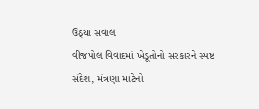ઉઠ્યા સવાલ
વીજપોલ વિવાદમાં ખેડૂતોનો સરકારને સ્પષ્ટ સંદેશ, મંત્રણા માટેનો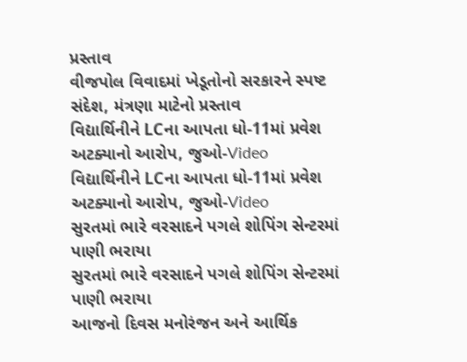પ્રસ્તાવ
વીજપોલ વિવાદમાં ખેડૂતોનો સરકારને સ્પષ્ટ સંદેશ, મંત્રણા માટેનો પ્રસ્તાવ
વિદ્યાર્થિનીને LCના આપતા ધો-11માં પ્રવેશ અટક્યાનો આરોપ, જુઓ-Video
વિદ્યાર્થિનીને LCના આપતા ધો-11માં પ્રવેશ અટક્યાનો આરોપ, જુઓ-Video
સુરતમાં ભારે વરસાદને પગલે શોપિંગ સેન્ટરમાં પાણી ભરાયા
સુરતમાં ભારે વરસાદને પગલે શોપિંગ સેન્ટરમાં પાણી ભરાયા
આજનો દિવસ મનોરંજન અને આર્થિક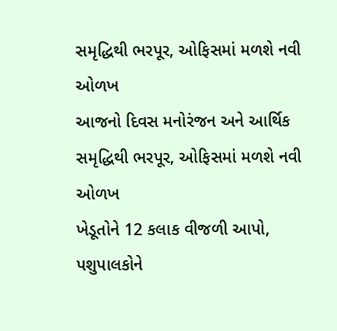સમૃદ્ધિથી ભરપૂર, ઓફિસમાં મળશે નવી ઓળખ
આજનો દિવસ મનોરંજન અને આર્થિક સમૃદ્ધિથી ભરપૂર, ઓફિસમાં મળશે નવી ઓળખ
ખેડૂતોને 12 કલાક વીજળી આપો, પશુપાલકોને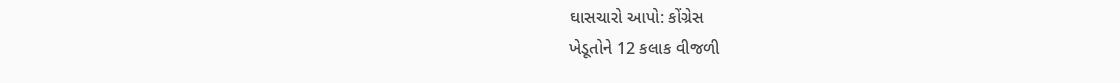ઘાસચારો આપો: કોંગ્રેસ
ખેડૂતોને 12 કલાક વીજળી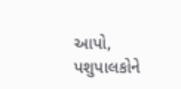આપો, પશુપાલકોને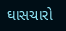ઘાસચારો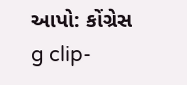આપો: કોંગ્રેસ
g clip-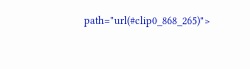path="url(#clip0_868_265)">